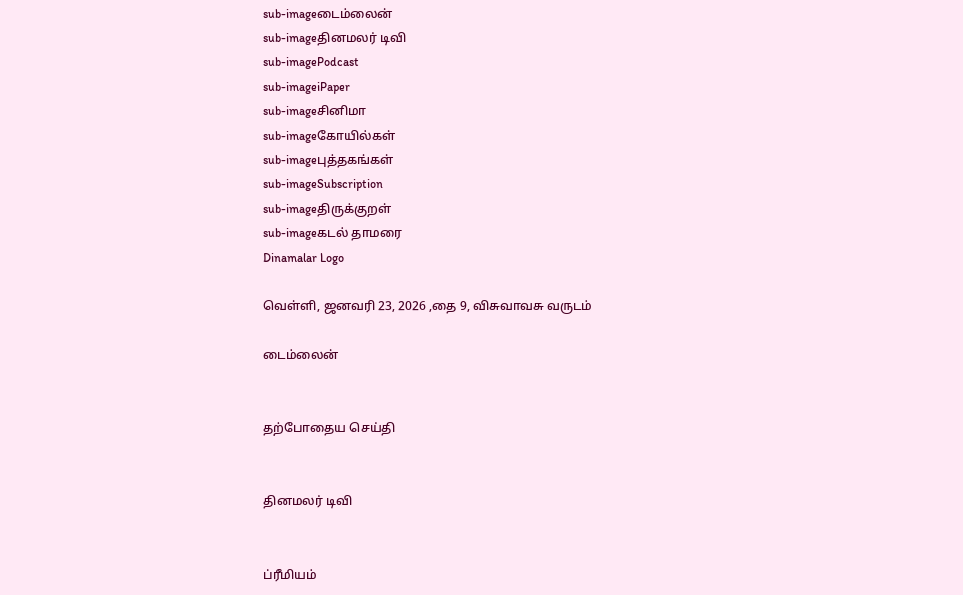sub-imageடைம்லைன்
sub-imageதினமலர் டிவி
sub-imagePodcast
sub-imageiPaper
sub-imageசினிமா
sub-imageகோயில்கள்
sub-imageபுத்தகங்கள்
sub-imageSubscription
sub-imageதிருக்குறள்
sub-imageகடல் தாமரை
Dinamalar Logo

வெள்ளி, ஜனவரி 23, 2026 ,தை 9, விசுவாவசு வருடம்

டைம்லைன்


தற்போதைய செய்தி


தினமலர் டிவி


ப்ரீமியம்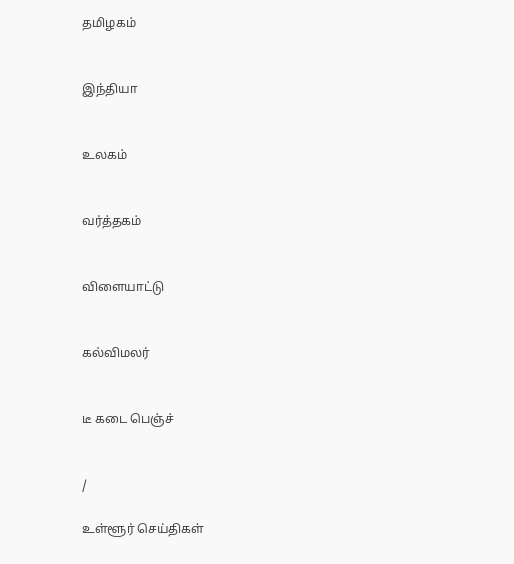தமிழகம்


இந்தியா


உலகம்


வர்த்தகம்


விளையாட்டு


கல்விமலர்


டீ கடை பெஞ்ச்


/

உள்ளூர் செய்திகள்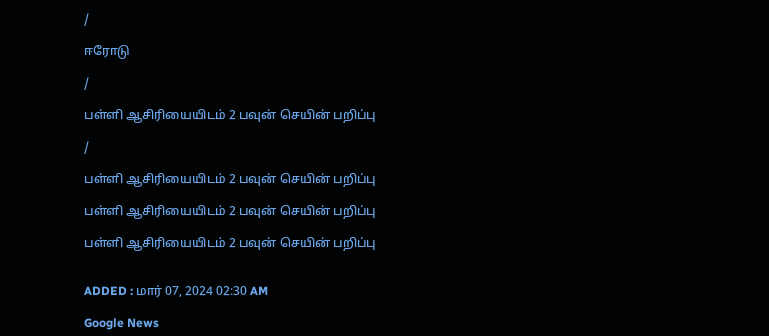/

ஈரோடு

/

பள்ளி ஆசிரியையிடம் 2 பவுன் செயின் பறிப்பு

/

பள்ளி ஆசிரியையிடம் 2 பவுன் செயின் பறிப்பு

பள்ளி ஆசிரியையிடம் 2 பவுன் செயின் பறிப்பு

பள்ளி ஆசிரியையிடம் 2 பவுன் செயின் பறிப்பு


ADDED : மார் 07, 2024 02:30 AM

Google News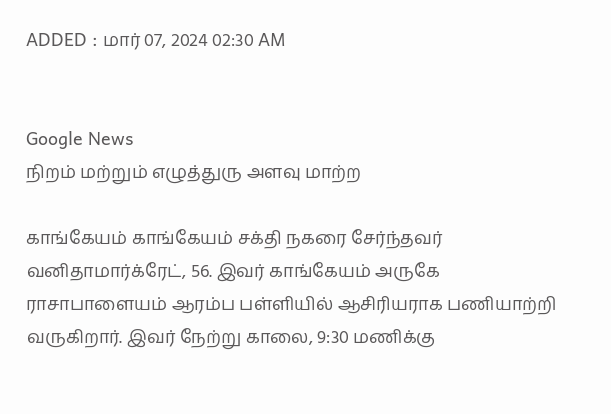ADDED : மார் 07, 2024 02:30 AM


Google News
நிறம் மற்றும் எழுத்துரு அளவு மாற்ற

காங்கேயம் காங்கேயம் சக்தி நகரை சேர்ந்தவர் வனிதாமார்க்ரேட், 56. இவர் காங்கேயம் அருகே ராசாபாளையம் ஆரம்ப பள்ளியில் ஆசிரியராக பணியாற்றி வருகிறார். இவர் நேற்று காலை, 9:30 மணிக்கு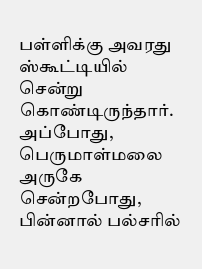பள்ளிக்கு அவரது ஸ்கூட்டியில் சென்று கொண்டிருந்தார். அப்போது, பெருமாள்மலை அருகே சென்றபோது, பின்னால் பல்சரில்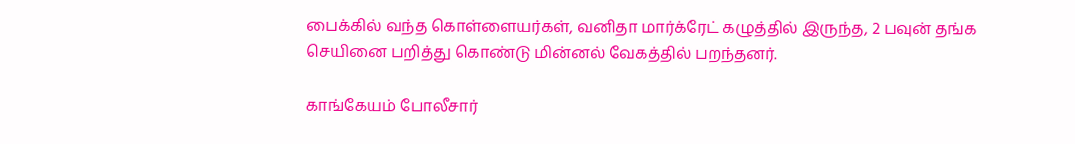பைக்கில் வந்த கொள்ளையர்கள், வனிதா மார்க்ரேட் கழுத்தில் இருந்த, 2 பவுன் தங்க செயினை பறித்து கொண்டு மின்னல் வேகத்தில் பறந்தனர்.

காங்கேயம் போலீசார்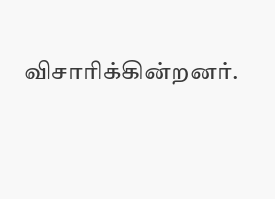விசாரிக்கின்றனர்.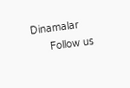Dinamalar
      Follow us